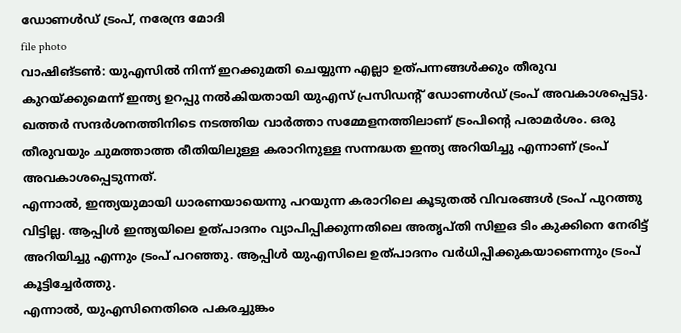ഡോണൾഡ് ട്രംപ്, നരേന്ദ്ര മോദി
file photo
വാഷിങ്ടൺ: യുഎസിൽ നിന്ന് ഇറക്കുമതി ചെയ്യുന്ന എല്ലാ ഉത്പന്നങ്ങൾക്കും തീരുവ കുറയ്ക്കുമെന്ന് ഇന്ത്യ ഉറപ്പു നൽകിയതായി യുഎസ് പ്രസിഡന്റ് ഡോണൾഡ് ട്രംപ് അവകാശപ്പെട്ടു. ഖത്തർ സന്ദർശനത്തിനിടെ നടത്തിയ വാർത്താ സമ്മേളനത്തിലാണ് ട്രംപിന്റെ പരാമർശം. ഒരു തീരുവയും ചുമത്താത്ത രീതിയിലുള്ള കരാറിനുള്ള സന്നദ്ധത ഇന്ത്യ അറിയിച്ചു എന്നാണ് ട്രംപ് അവകാശപ്പെടുന്നത്.
എന്നാൽ, ഇന്ത്യയുമായി ധാരണയായെന്നു പറയുന്ന കരാറിലെ കൂടുതൽ വിവരങ്ങൾ ട്രംപ് പുറത്തു വിട്ടില്ല. ആപ്പിൾ ഇന്ത്യയിലെ ഉത്പാദനം വ്യാപിപ്പിക്കുന്നതിലെ അതൃപ്തി സിഇഒ ടിം കുക്കിനെ നേരിട്ട് അറിയിച്ചു എന്നും ട്രംപ് പറഞ്ഞു. ആപ്പിൾ യുഎസിലെ ഉത്പാദനം വർധിപ്പിക്കുകയാണെന്നും ട്രംപ് കൂട്ടിച്ചേർത്തു.
എന്നാൽ, യുഎസിനെതിരെ പകരച്ചുങ്കം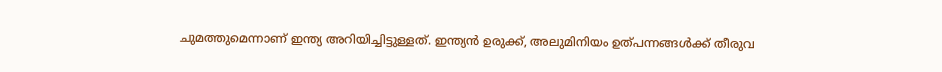ചുമത്തുമെന്നാണ് ഇന്ത്യ അറിയിച്ചിട്ടുള്ളത്. ഇന്ത്യൻ ഉരുക്ക്, അലുമിനിയം ഉത്പന്നങ്ങൾക്ക് തീരുവ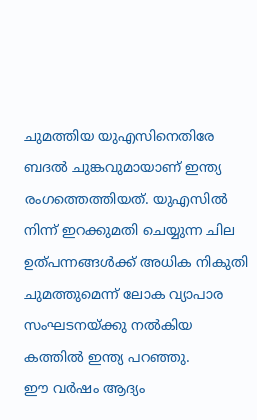ചുമത്തിയ യുഎസിനെതിരേ ബദൽ ചുങ്കവുമായാണ് ഇന്ത്യ രംഗത്തെത്തിയത്. യുഎസിൽ നിന്ന് ഇറക്കുമതി ചെയ്യുന്ന ചില ഉത്പന്നങ്ങൾക്ക് അധിക നികുതി ചുമത്തുമെന്ന് ലോക വ്യാപാര സംഘടനയ്ക്കു നൽകിയ കത്തിൽ ഇന്ത്യ പറഞ്ഞു.
ഈ വർഷം ആദ്യം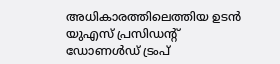അധികാരത്തിലെത്തിയ ഉടൻ യുഎസ് പ്രസിഡന്റ് ഡോണൾഡ് ട്രംപ്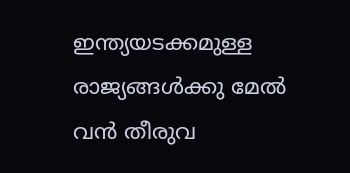ഇന്ത്യയടക്കമുള്ള രാജ്യങ്ങൾക്കു മേൽ വൻ തീരുവ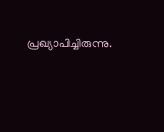പ്രഖ്യാപിച്ചിരുന്നു.